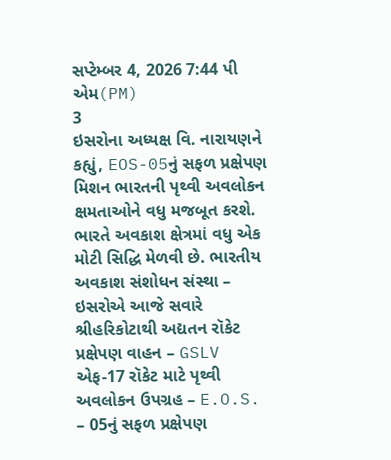સપ્ટેમ્બર 4, 2026 7:44 પી એમ(PM)
3
ઇસરોના અધ્યક્ષ વિ. નારાયણને કહ્યું, EOS-05નું સફળ પ્રક્ષેપણ મિશન ભારતની પૃથ્વી અવલોકન ક્ષમતાઓને વધુ મજબૂત કરશે.
ભારતે અવકાશ ક્ષેત્રમાં વધુ એક મોટી સિદ્ધિ મેળવી છે. ભારતીય અવકાશ સંશોધન સંસ્થા – ઇસરોએ આજે સવારે શ્રીહરિકોટાથી અદ્યતન રૉકેટ પ્રક્ષેપણ વાહન – GSLV એફ-17 રૉકેટ માટે પૃથ્વી અવલોકન ઉપગ્રહ – E.O.S. – 05નું સફળ પ્રક્ષેપણ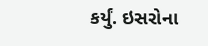કર્યું. ઇસરોના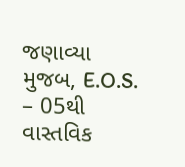જણાવ્યા મુજબ, E.O.S. – 05થી વાસ્તવિક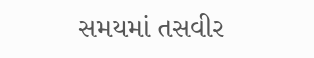સમયમાં તસવીર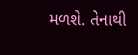મળશે. તેનાથી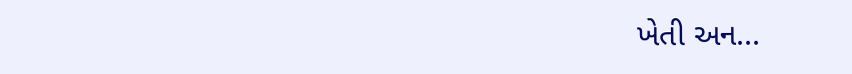ખેતી અન...